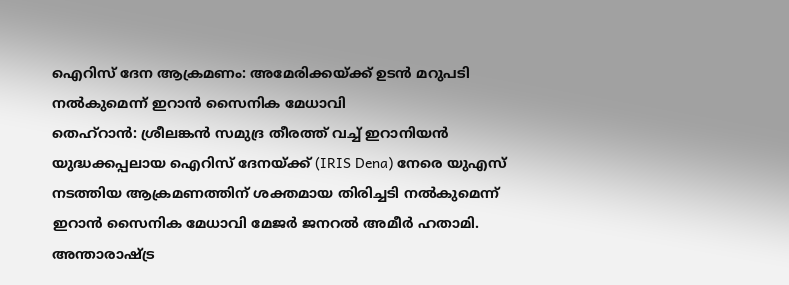ഐറിസ് ദേന ആക്രമണം: അമേരിക്കയ്ക്ക് ഉടൻ മറുപടി നൽകുമെന്ന് ഇറാൻ സൈനിക മേധാവി
തെഹ്റാൻ: ശ്രീലങ്കൻ സമുദ്ര തീരത്ത് വച്ച് ഇറാനിയൻ യുദ്ധക്കപ്പലായ ഐറിസ് ദേനയ്ക്ക് (IRIS Dena) നേരെ യുഎസ് നടത്തിയ ആക്രമണത്തിന് ശക്തമായ തിരിച്ചടി നൽകുമെന്ന് ഇറാൻ സൈനിക മേധാവി മേജർ ജനറൽ അമീർ ഹതാമി. അന്താരാഷ്ട്ര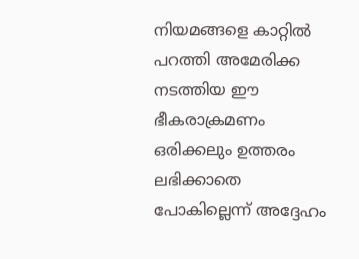നിയമങ്ങളെ കാറ്റിൽ പറത്തി അമേരിക്ക നടത്തിയ ഈ ഭീകരാക്രമണം ഒരിക്കലും ഉത്തരം ലഭിക്കാതെ പോകില്ലെന്ന് അദ്ദേഹം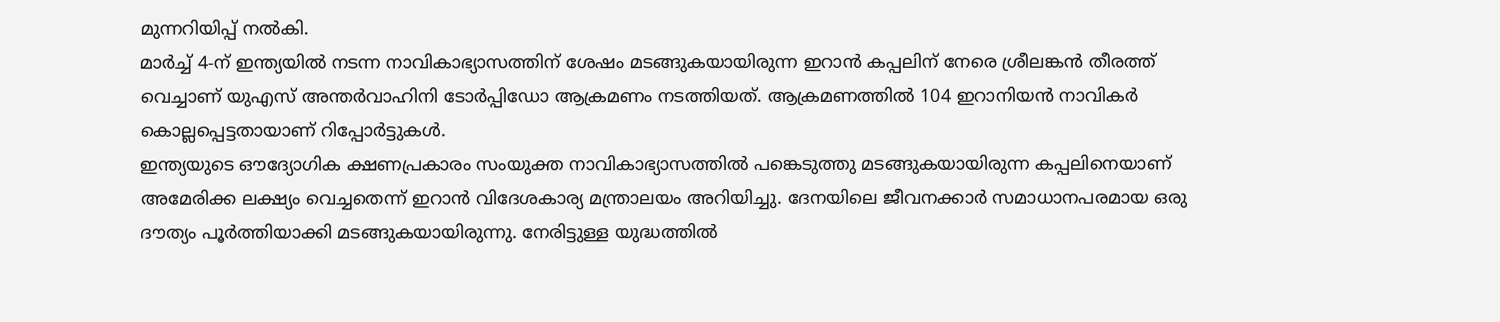മുന്നറിയിപ്പ് നൽകി.
മാർച്ച് 4-ന് ഇന്ത്യയിൽ നടന്ന നാവികാഭ്യാസത്തിന് ശേഷം മടങ്ങുകയായിരുന്ന ഇറാൻ കപ്പലിന് നേരെ ശ്രീലങ്കൻ തീരത്ത് വെച്ചാണ് യുഎസ് അന്തർവാഹിനി ടോർപ്പിഡോ ആക്രമണം നടത്തിയത്. ആക്രമണത്തിൽ 104 ഇറാനിയൻ നാവികർ കൊല്ലപ്പെട്ടതായാണ് റിപ്പോർട്ടുകൾ.
ഇന്ത്യയുടെ ഔദ്യോഗിക ക്ഷണപ്രകാരം സംയുക്ത നാവികാഭ്യാസത്തിൽ പങ്കെടുത്തു മടങ്ങുകയായിരുന്ന കപ്പലിനെയാണ് അമേരിക്ക ലക്ഷ്യം വെച്ചതെന്ന് ഇറാൻ വിദേശകാര്യ മന്ത്രാലയം അറിയിച്ചു. ദേനയിലെ ജീവനക്കാർ സമാധാനപരമായ ഒരു ദൗത്യം പൂർത്തിയാക്കി മടങ്ങുകയായിരുന്നു. നേരിട്ടുള്ള യുദ്ധത്തിൽ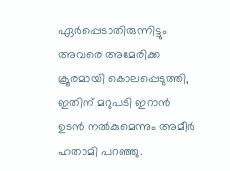ഏർപ്പെടാതിരുന്നിട്ടും അവരെ അമേരിക്ക ക്രൂരമായി കൊലപ്പെടുത്തി, ഇതിന് മറുപടി ഇറാൻ ഉടൻ നൽകുമെന്നും അമീർ ഹതാമി പറഞ്ഞു.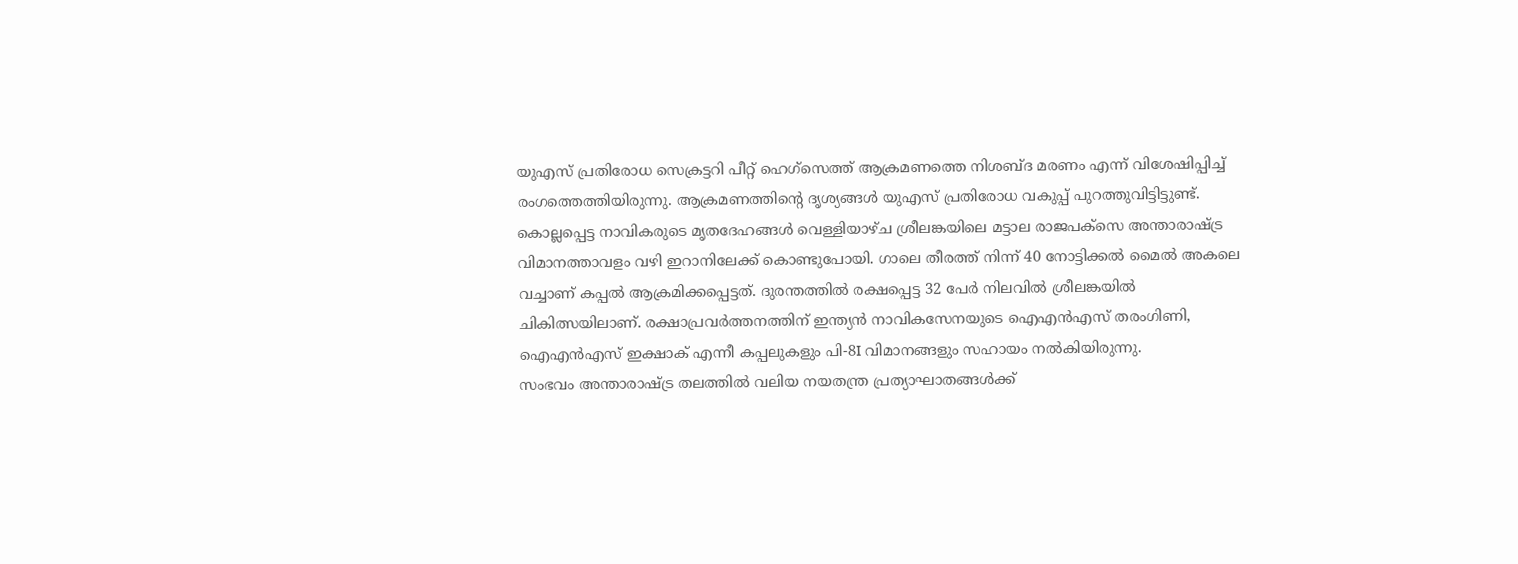യുഎസ് പ്രതിരോധ സെക്രട്ടറി പീറ്റ് ഹെഗ്സെത്ത് ആക്രമണത്തെ നിശബ്ദ മരണം എന്ന് വിശേഷിപ്പിച്ച് രംഗത്തെത്തിയിരുന്നു. ആക്രമണത്തിന്റെ ദൃശ്യങ്ങൾ യുഎസ് പ്രതിരോധ വകുപ്പ് പുറത്തുവിട്ടിട്ടുണ്ട്.
കൊല്ലപ്പെട്ട നാവികരുടെ മൃതദേഹങ്ങൾ വെള്ളിയാഴ്ച ശ്രീലങ്കയിലെ മട്ടാല രാജപക്സെ അന്താരാഷ്ട്ര വിമാനത്താവളം വഴി ഇറാനിലേക്ക് കൊണ്ടുപോയി. ഗാലെ തീരത്ത് നിന്ന് 40 നോട്ടിക്കൽ മൈൽ അകലെ വച്ചാണ് കപ്പൽ ആക്രമിക്കപ്പെട്ടത്. ദുരന്തത്തിൽ രക്ഷപ്പെട്ട 32 പേർ നിലവിൽ ശ്രീലങ്കയിൽ ചികിത്സയിലാണ്. രക്ഷാപ്രവർത്തനത്തിന് ഇന്ത്യൻ നാവികസേനയുടെ ഐഎൻഎസ് തരംഗിണി, ഐഎൻഎസ് ഇക്ഷാക് എന്നീ കപ്പലുകളും പി-8I വിമാനങ്ങളും സഹായം നൽകിയിരുന്നു.
സംഭവം അന്താരാഷ്ട്ര തലത്തിൽ വലിയ നയതന്ത്ര പ്രത്യാഘാതങ്ങൾക്ക്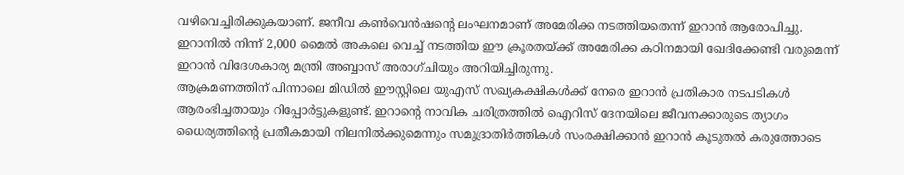വഴിവെച്ചിരിക്കുകയാണ്. ജനീവ കൺവെൻഷന്റെ ലംഘനമാണ് അമേരിക്ക നടത്തിയതെന്ന് ഇറാൻ ആരോപിച്ചു. ഇറാനിൽ നിന്ന് 2,000 മൈൽ അകലെ വെച്ച് നടത്തിയ ഈ ക്രൂരതയ്ക്ക് അമേരിക്ക കഠിനമായി ഖേദിക്കേണ്ടി വരുമെന്ന് ഇറാൻ വിദേശകാര്യ മന്ത്രി അബ്ബാസ് അരാഗ്ചിയും അറിയിച്ചിരുന്നു.
ആക്രമണത്തിന് പിന്നാലെ മിഡിൽ ഈസ്റ്റിലെ യുഎസ് സഖ്യകക്ഷികൾക്ക് നേരെ ഇറാൻ പ്രതികാര നടപടികൾ ആരംഭിച്ചതായും റിപ്പോർട്ടുകളുണ്ട്. ഇറാൻ്റെ നാവിക ചരിത്രത്തിൽ ഐറിസ് ദേനയിലെ ജീവനക്കാരുടെ ത്യാഗം ധൈര്യത്തിന്റെ പ്രതീകമായി നിലനിൽക്കുമെന്നും സമുദ്രാതിർത്തികൾ സംരക്ഷിക്കാൻ ഇറാൻ കൂടുതൽ കരുത്തോടെ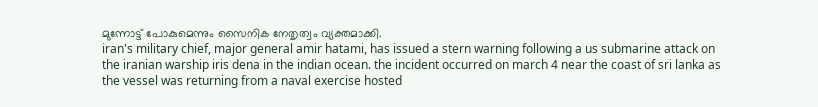മുന്നോട്ട് പോകുമെന്നും സൈനിക നേതൃത്വം വ്യക്തമാക്കി.
iran's military chief, major general amir hatami, has issued a stern warning following a us submarine attack on the iranian warship iris dena in the indian ocean. the incident occurred on march 4 near the coast of sri lanka as the vessel was returning from a naval exercise hosted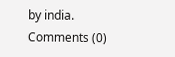by india.
Comments (0)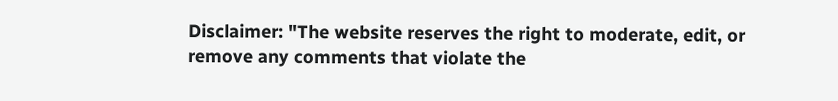Disclaimer: "The website reserves the right to moderate, edit, or remove any comments that violate the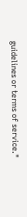guidelines or terms of service."